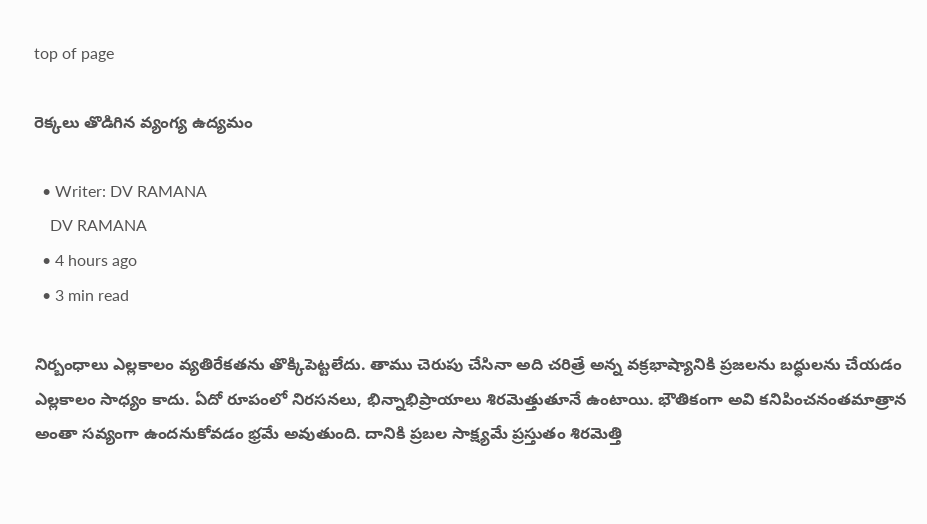top of page

రెక్కలు తొడిగిన వ్యంగ్య ఉద్యమం

  • Writer: DV RAMANA
    DV RAMANA
  • 4 hours ago
  • 3 min read

నిర్బంధాలు ఎల్లకాలం వ్యతిరేకతను తొక్కిపెట్టలేదు. తాము చెరుపు చేసినా అది చరిత్రే అన్న వక్రభాష్యానికి ప్రజలను బద్ధులను చేయడం ఎల్లకాలం సాధ్యం కాదు. ఏదో రూపంలో నిరసనలు, భిన్నాభిప్రాయాలు శిరమెత్తుతూనే ఉంటాయి. భౌతికంగా అవి కనిపించనంతమాత్రాన అంతా సవ్యంగా ఉందనుకోవడం భ్రమే అవుతుంది. దానికి ప్రబల సాక్ష్యమే ప్రస్తుతం శిరమెత్తి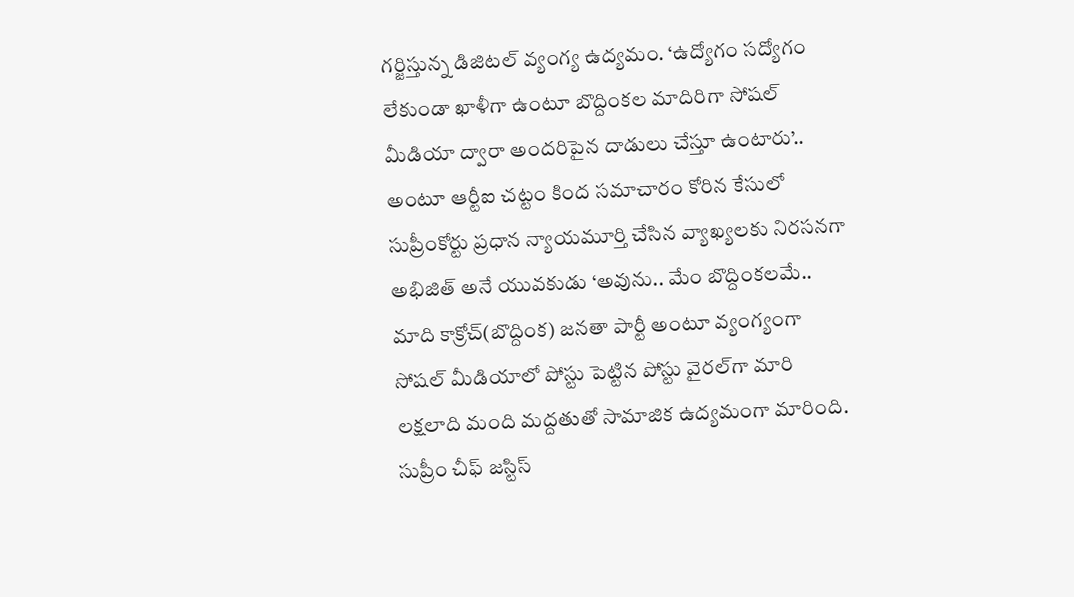గర్జిస్తున్న డిజిటల్ వ్యంగ్య ఉద్యమం. ‘ఉద్యోగం సద్యోగం లేకుండా ఖాళీగా ఉంటూ బొద్దింకల మాదిరిగా సోషల్ మీడియా ద్వారా అందరిపైన దాడులు చేస్తూ ఉంటారు’.. అంటూ ఆర్టీఐ చట్టం కింద సమాచారం కోరిన కేసులో సుప్రీంకోర్టు ప్రధాన న్యాయమూర్తి చేసిన వ్యాఖ్యలకు నిరసనగా అభిజిత్ అనే యువకుడు ‘అవును.. మేం బొద్దింకలమే.. మాది కాక్రోచ్(బొద్దింక) జనతా పార్టీ అంటూ వ్యంగ్యంగా సోషల్ మీడియాలో పోస్టు పెట్టిన పోస్టు వైరల్‌గా మారి లక్షలాది మంది మద్దతుతో సామాజిక ఉద్యమంగా మారింది. సుప్రీం చీఫ్ జస్టిస్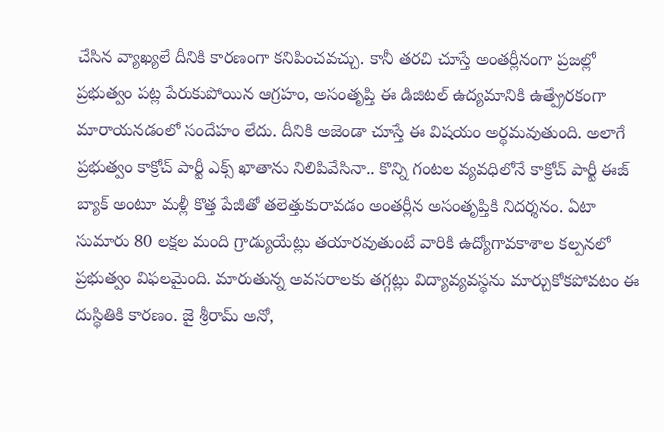చేసిన వ్యాఖ్యలే దీనికి కారణంగా కనిపించవచ్చు. కానీ తరచి చూస్తే అంతర్లీనంగా ప్రజల్లో ప్రభుత్వం పట్ల పేరుకుపోయిన ఆగ్రహం, అసంతృప్తి ఈ డిజిటల్ ఉద్యమానికి ఉత్ప్రేరకంగా మారాయనడంలో సందేహం లేదు. దీనికి అజెండా చూస్తే ఈ విషయం అర్థమవుతుంది. అలాగే ప్రభుత్వం కాక్రోచ్ పార్టీ ఎక్స్ ఖాతాను నిలిపివేసినా.. కొన్ని గంటల వ్యవధిలోనే కాక్రోచ్ పార్టీ ఈజ్ బ్యాక్ అంటూ మళ్లీ కొత్త పేజీతో తలెత్తుకురావడం అంతర్లీన అసంతృప్తికి నిదర్శనం. ఏటా సుమారు 80 లక్షల మంది గ్రాడ్యుయేట్లు తయారవుతుంటే వారికి ఉద్యోగావకాశాల కల్పనలో ప్రభుత్వం విఫలమైంది. మారుతున్న అవసరాలకు తగ్గట్లు విద్యావ్యవస్థను మార్చుకోకపోవటం ఈ దుస్థితికి కారణం. జై శ్రీరామ్ అనో,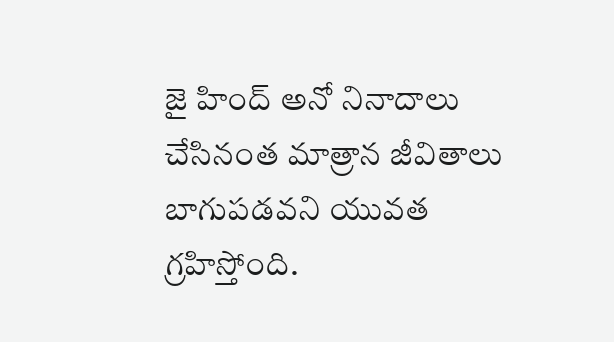జై హింద్ అనో నినాదాలు చేసినంత మాత్రాన జీవితాలు బాగుపడవని యువత గ్రహిస్తోంది.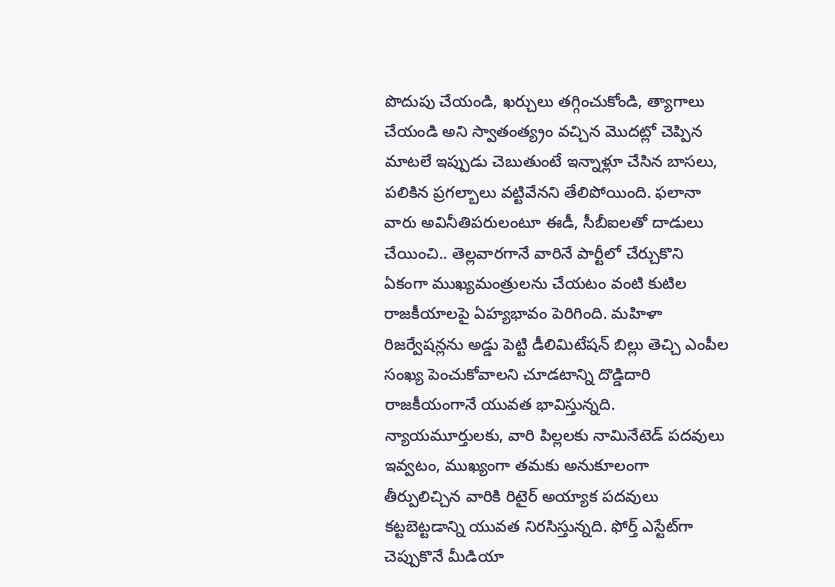పొదుపు చేయండి, ఖర్చులు తగ్గించుకోండి, త్యాగాలు చేయండి అని స్వాతంత్య్రం వచ్చిన మొదట్లో చెప్పిన మాటలే ఇప్పుడు చెబుతుంటే ఇన్నాళ్లూ చేసిన బాసలు, పలికిన ప్రగల్బాలు వట్టివేనని తేలిపోయింది. ఫలానా వారు అవినీతిపరులంటూ ఈడీ, సీబీఐలతో దాడులు చేయించి.. తెల్లవారగానే వారినే పార్టీలో చేర్చుకొని ఏకంగా ముఖ్యమంత్రులను చేయటం వంటి కుటిల రాజకీయాలపై ఏహ్యభావం పెరిగింది. మహిళా రిజర్వేషన్లను అడ్డు పెట్టి డీలిమిటేషన్ బిల్లు తెచ్చి ఎంపీల సంఖ్య పెంచుకోవాలని చూడటాన్ని దొడ్డిదారి రాజకీయంగానే యువత భావిస్తున్నది. న్యాయమూర్తులకు, వారి పిల్లలకు నామినేటెడ్ పదవులు ఇవ్వటం, ముఖ్యంగా తమకు అనుకూలంగా తీర్పులిచ్చిన వారికి రిటైర్ అయ్యాక పదవులు కట్టబెట్టడాన్ని యువత నిరసిస్తున్నది. ఫోర్త్ ఎస్టేట్‌గా చెప్పుకొనే మీడియా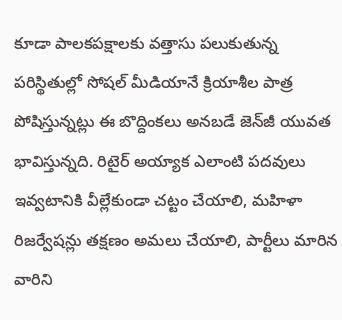కూడా పాలకపక్షాలకు వత్తాసు పలుకుతున్న పరిస్థితుల్లో సోషల్ మీడియానే క్రియాశీల పాత్ర పోషిస్తున్నట్లు ఈ బొద్దింకలు అనబడే జెన్‌జీ యువత భావిస్తున్నది. రిటైర్ అయ్యాక ఎలాంటి పదవులు ఇవ్వటానికి వీల్లేకుండా చట్టం చేయాలి, మహిళా రిజర్వేషన్లు తక్షణం అమలు చేయాలి, పార్టీలు మారిన వారిని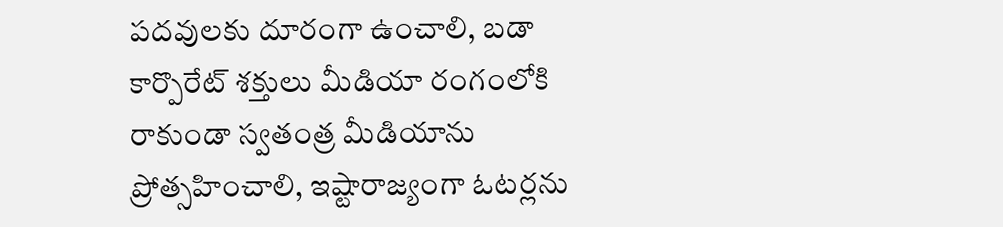పదవులకు దూరంగా ఉంచాలి, బడా కార్పొరేట్ శక్తులు మీడియా రంగంలోకి రాకుండా స్వతంత్ర మీడియాను ప్రోత్సహించాలి, ఇష్టారాజ్యంగా ఓటర్లను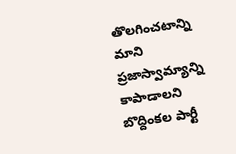తొలగించటాన్ని మాని ప్రజాస్వామ్యాన్ని కాపాడాలని బొద్దింకల పార్టీ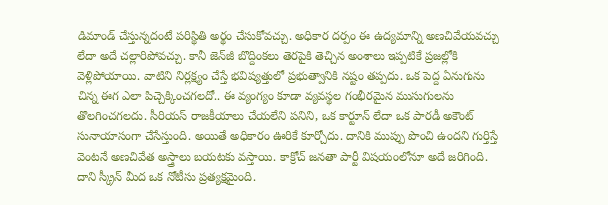డిమాండ్ చేస్తున్నదంటే పరిస్థితి అర్థం చేసుకోవచ్చు. అధికార దర్పం ఈ ఉద్యమాన్ని అణచివేయవచ్చు లేదా అదే చల్లారిపోవచ్చు. కానీ జెన్‌జీ బొద్దింకలు తెరపైకి తెచ్చిన అంశాలు ఇప్పటికే ప్రజల్లోకి వెళ్లిపోయాయి. వాటిని నిర్లక్ష్యం చేస్తే భవిష్యత్తులో ప్రభుత్వానికి నష్టం తప్పదు. ఒక పెద్ద ఏనుగును చిన్న ఈగ ఎలా పిచ్చెక్కించగలదో.. ఈ వ్యంగ్యం కూడా వ్యవస్థల గంభీరమైన ముసుగులను తొలగించగలదు. సీరియస్ రాజకీయాలు చేయలేని పనిని, ఒక కార్టూన్ లేదా ఒక పారడీ అకౌంట్ సునాయాసంగా చేసేస్తుంది. అయితే అధికారం ఊరికే కూర్చోదు. దానికి ముప్పు పొంచి ఉందని గుర్తిస్తే వెంటనే అణచివేత అస్త్రాలు బయటకు వస్తాయి. కాక్రోచ్ జనతా పార్టీ విషయంలోనూ అదే జరిగింది. దాని స్క్రీన్ మీద ఒక నోటీసు ప్రత్యక్షమైంది.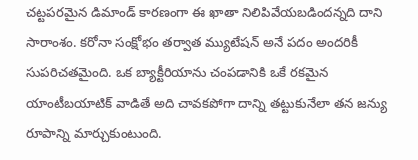చట్టపరమైన డిమాండ్ కారణంగా ఈ ఖాతా నిలిపివేయబడిందన్నది దాని సారాంశం. కరోనా సంక్షోభం తర్వాత మ్యుటేషన్ అనే పదం అందరికీ సుపరిచతమైంది. ఒక బ్యాక్టీరియాను చంపడానికి ఒకే రకమైన యాంటీబయాటిక్ వాడితే అది చావకపోగా దాన్ని తట్టుకునేలా తన జన్యు రూపాన్ని మార్చుకుంటుంది.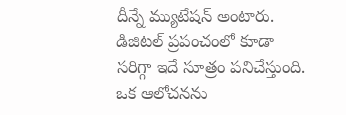దీన్నే మ్యుటేషన్ అంటారు. డిజిటల్ ప్రపంచంలో కూడా సరిగ్గా ఇదే సూత్రం పనిచేస్తుంది. ఒక ఆలోచనను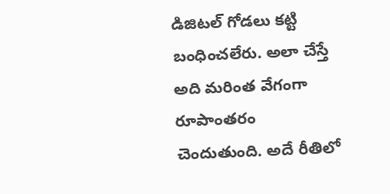డిజిటల్ గోడలు కట్టి బంధించలేరు. అలా చేస్తే అది మరింత వేగంగా రూపాంతరం చెందుతుంది. అదే రీతిలో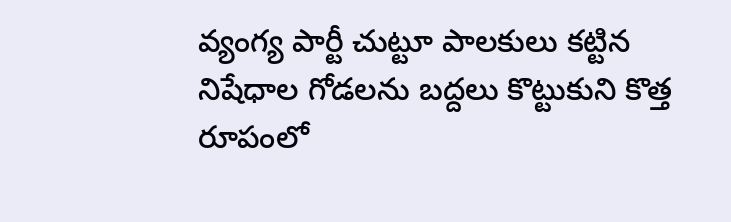వ్యంగ్య పార్టీ చుట్టూ పాలకులు కట్టిన నిషేధాల గోడలను బద్దలు కొట్టుకుని కొత్త రూపంలో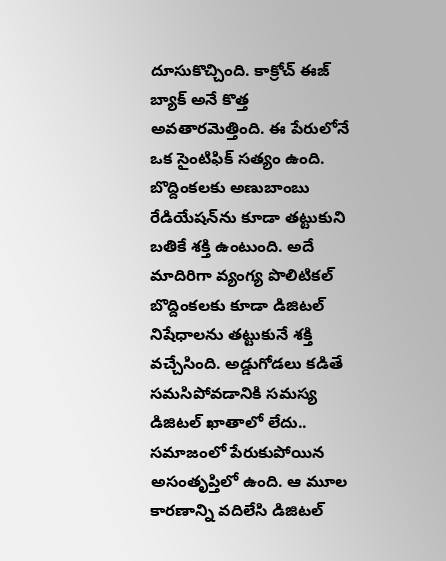దూసుకొచ్చింది. కాక్రోచ్ ఈజ్ బ్యాక్ అనే కొత్త అవతారమెత్తింది. ఈ పేరులోనే ఒక సైంటిఫిక్ సత్యం ఉంది. బొద్దింకలకు అణుబాంబు రేడియేషన్‌ను కూడా తట్టుకుని బతికే శక్తి ఉంటుంది. అదే మాదిరిగా వ్యంగ్య పొలిటికల్ బొద్దింకలకు కూడా డిజిటల్ నిషేధాలను తట్టుకునే శక్తి వచ్చేసింది. అడ్డుగోడలు కడితే సమసిపోవడానికి సమస్య డిజిటల్ ఖాతాలో లేదు.. సమాజంలో పేరుకుపోయిన అసంతృప్తిలో ఉంది. ఆ మూల కారణాన్ని వదిలేసి డిజిటల్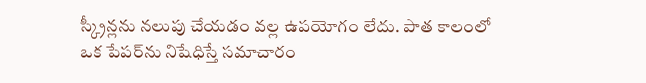స్క్రీన్లను నలుపు చేయడం వల్ల ఉపయోగం లేదు. పాత కాలంలో ఒక పేపర్‌ను నిషేధిస్తే సమాచారం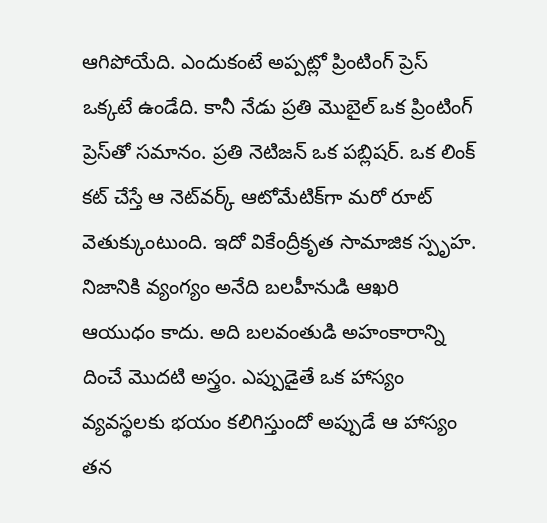ఆగిపోయేది. ఎందుకంటే అప్పట్లో ప్రింటింగ్ ప్రెస్ ఒక్కటే ఉండేది. కానీ నేడు ప్రతి మొబైల్ ఒక ప్రింటింగ్ ప్రెస్‌తో సమానం. ప్రతి నెటిజన్ ఒక పబ్లిషర్. ఒక లింక్ కట్ చేస్తే ఆ నెట్‌వర్క్ ఆటోమేటిక్‌గా మరో రూట్ వెతుక్కుంటుంది. ఇదో వికేంద్రీకృత సామాజిక స్పృహ. నిజానికి వ్యంగ్యం అనేది బలహీనుడి ఆఖరి ఆయుధం కాదు. అది బలవంతుడి అహంకారాన్ని దించే మొదటి అస్త్రం. ఎప్పుడైతే ఒక హాస్యం వ్యవస్థలకు భయం కలిగిస్తుందో అప్పుడే ఆ హాస్యం తన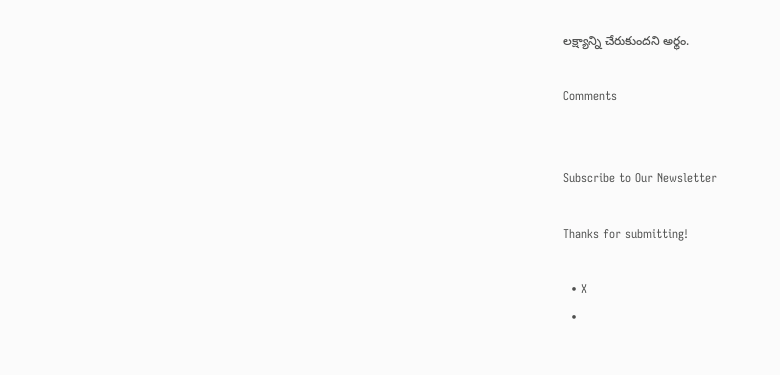లక్ష్యాన్ని చేరుకుందని అర్థం.

Comments


Subscribe to Our Newsletter

Thanks for submitting!

  • X
  •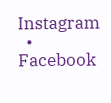Instagram
  • Facebook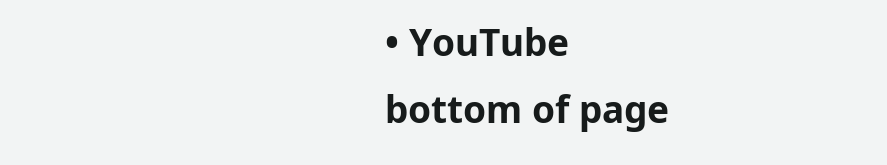• YouTube
bottom of page